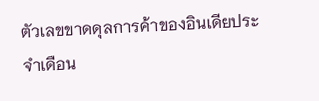ตัวเลขขาดดุลการค้าของอินเดียประจำเดือน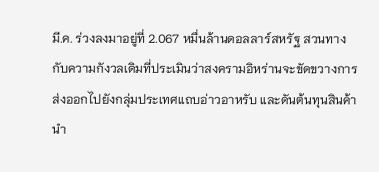มี.ค. ร่วงลงมาอยู่ที่ 2.067 หมื่นล้านดอลลาร์สหรัฐ สวนทางกับความกังวลเดิมที่ประเมินว่าสงครามอิหร่านจะขัดขวางการส่งออกไปยังกลุ่มประเทศแถบอ่าวอาหรับ และดันต้นทุนสินค้านำ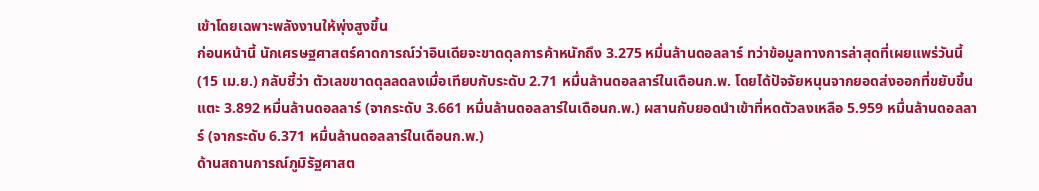เข้าโดยเฉพาะพลังงานให้พุ่งสูงขึ้น
ก่อนหน้านี้ นักเศรษฐศาสตร์คาดการณ์ว่าอินเดียจะขาดดุลการค้าหนักถึง 3.275 หมื่นล้านดอลลาร์ ทว่าข้อมูลทางการล่าสุดที่เผยแพร่วันนี้ (15 เม.ย.) กลับชี้ว่า ตัวเลขขาดดุลลดลงเมื่อเทียบกับระดับ 2.71 หมื่นล้านดอลลาร์ในเดือนก.พ. โดยได้ปัจจัยหนุนจากยอดส่งออกที่ขยับขึ้นแตะ 3.892 หมื่นล้านดอลลาร์ (จากระดับ 3.661 หมื่นล้านดอลลาร์ในเดือนก.พ.) ผสานกับยอดนำเข้าที่หดตัวลงเหลือ 5.959 หมื่นล้านดอลลาร์ (จากระดับ 6.371 หมื่นล้านดอลลาร์ในเดือนก.พ.)
ด้านสถานการณ์ภูมิรัฐศาสต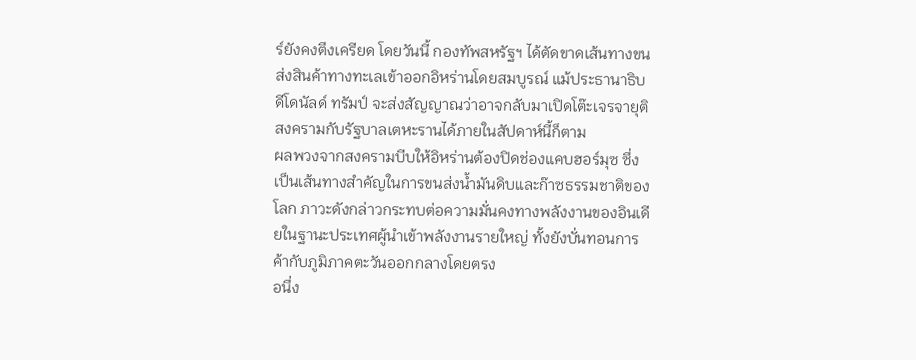ร์ยังคงตึงเครียด โดยวันนี้ กองทัพสหรัฐฯ ได้ตัดขาดเส้นทางขนส่งสินค้าทางทะเลเข้าออกอิหร่านโดยสมบูรณ์ แม้ประธานาธิบดีโดนัลด์ ทรัมป์ จะส่งสัญญาณว่าอาจกลับมาเปิดโต๊ะเจรจายุติสงครามกับรัฐบาลเตหะรานได้ภายในสัปดาห์นี้ก็ตาม
ผลพวงจากสงครามบีบให้อิหร่านต้องปิดช่องแคบฮอร์มุซ ซึ่งเป็นเส้นทางสำคัญในการขนส่งน้ำมันดิบและก๊าซธรรมชาติของโลก ภาวะดังกล่าวกระทบต่อความมั่นคงทางพลังงานของอินเดียในฐานะประเทศผู้นำเข้าพลังงานรายใหญ่ ทั้งยังบั่นทอนการค้ากับภูมิภาคตะวันออกกลางโดยตรง
อนึ่ง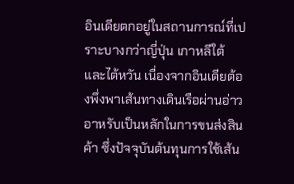อินเดียตกอยู่ในสถานการณ์ที่เปราะบางกว่าญี่ปุ่น เกาหลีใต้ และไต้หวัน เนื่องจากอินเดียต้องพึ่งพาเส้นทางเดินเรือผ่านอ่าวอาหรับเป็นหลักในการขนส่งสินค้า ซึ่งปัจจุบันต้นทุนการใช้เส้น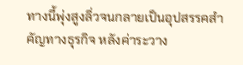ทางนี้พุ่งสูงลิ่วจนกลายเป็นอุปสรรคสำคัญทางธุรกิจ หลังค่าระวาง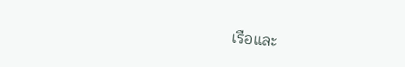เรือและ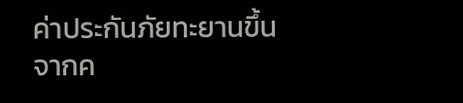ค่าประกันภัยทะยานขึ้นจากค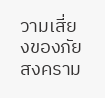วามเสี่ยงของภัยสงคราม